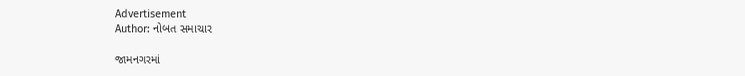Advertisement
Author: નોબત સમાચાર

જામનગરમાં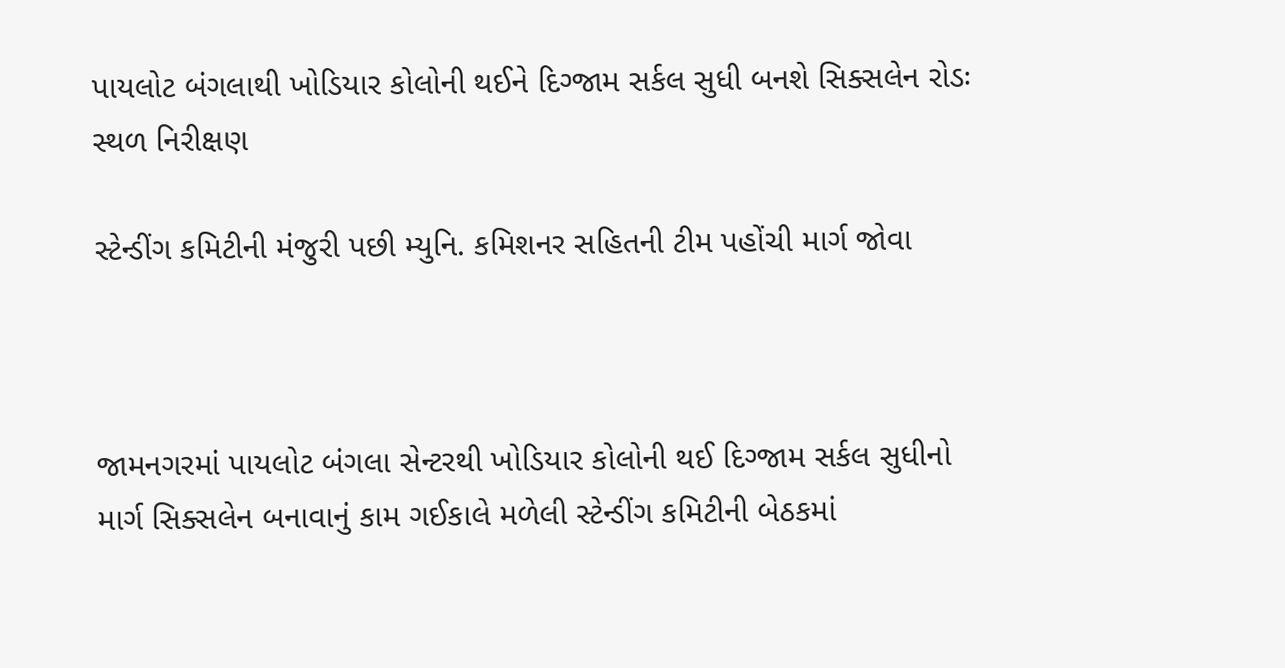પાયલોટ બંગલાથી ખોડિયાર કોલોની થઈને દિગ્જામ સર્કલ સુધી બનશે સિક્સલેન રોડઃ સ્થળ નિરીક્ષણ

સ્ટેન્ડીંગ કમિટીની મંજુરી પછી મ્યુનિ. કમિશનર સહિતની ટીમ પહોંચી માર્ગ જોવા



જામનગરમાં પાયલોટ બંગલા સેન્ટરથી ખોડિયાર કોલોની થઈ દિગ્જામ સર્કલ સુધીનો માર્ગ સિક્સલેન બનાવાનું કામ ગઈકાલે મળેલી સ્ટેન્ડીંગ કમિટીની બેઠકમાં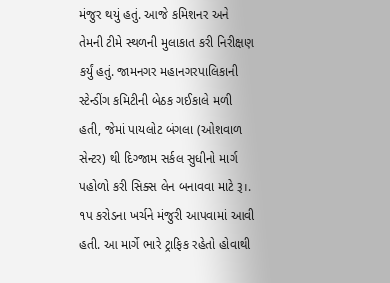મંજુર થયું હતું. આજે કમિશનર અને તેમની ટીમે સ્થળની મુલાકાત કરી નિરીક્ષણ કર્યું હતું. જામનગર મહાનગરપાલિકાની સ્ટેન્ડીંગ કમિટીની બેઠક ગઈકાલે મળી હતી, જેમાં પાયલોટ બંગલા (ઓશવાળ સેન્ટર) થી દિગ્જામ સર્કલ સુધીનો માર્ગ પહોળો કરી સિક્સ લેન બનાવવા માટે રૂ।. ૧પ કરોડના ખર્ચને મંજુરી આપવામાં આવી હતી. આ માર્ગે ભારે ટ્રાફિક રહેતો હોવાથી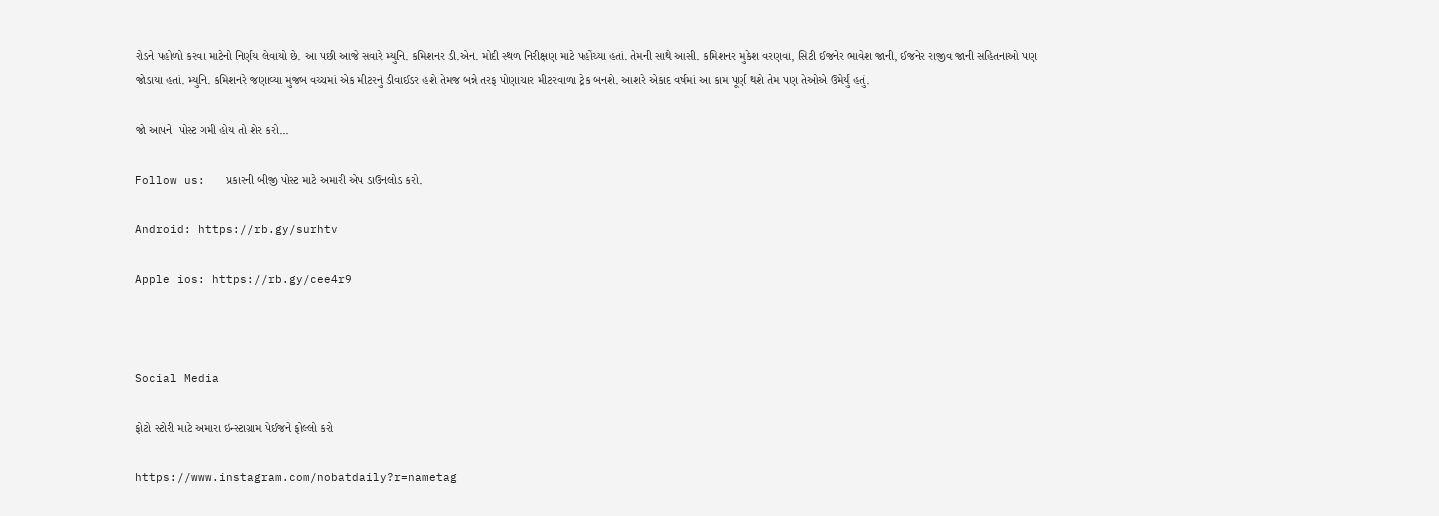રોડને પહોળો કરવા માટેનો નિર્ણય લેવાયો છે. આ પછી આજે સવારે મ્યુનિ. કમિશનર ડી.એન. મોદી સ્થળ નિરીક્ષણ માટે પહોંચ્યા હતાં. તેમની સાથે આસી. કમિશનર મુકેશ વરણવા, સિટી ઈજનેર ભાવેશ જાની, ઈજનેર રાજીવ જાની સહિતનાઓ પણ જોડાયા હતાં. મ્યુનિ. કમિશનરે જણાવ્યા મુજબ વચ્ચમાં એક મીટરનું ડીવાઈડર હશે તેમજ બન્ને તરફ પોણાચાર મીટરવાળા ટ્રેક બનશે. આશરે એકાદ વર્ષમાં આ કામ પૂર્ણ થશે તેમ પણ તેઓએ ઉમેર્યું હતું.

જો આપને  પોસ્ટ ગમી હોય તો શેર કરો...

Follow us:   પ્રકારની બીજી પોસ્ટ માટે અમારી એપ ડાઉનલોડ કરો.

Android: https://rb.gy/surhtv

Apple ios: https://rb.gy/cee4r9



Social Media

ફોટો સ્ટોરી માટે અમારા ઇન્સ્ટાગ્રામ પેઈજને ફોલ્લો કરો

https://www.instagram.com/nobatdaily?r=nametag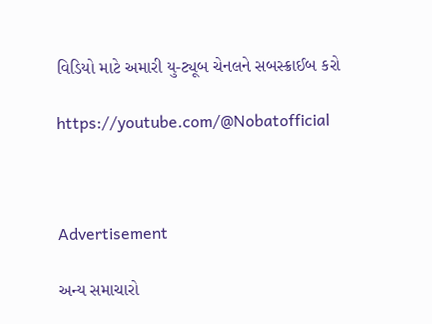વિડિયો માટે અમારી યુ-ટ્યૂબ ચેનલને સબસ્ક્રાઈબ કરો

https://youtube.com/@Nobatofficial



Advertisement

અન્ય સમાચારો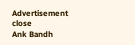Advertisement
close
Ank Bandh